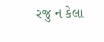રજુ ન કેલા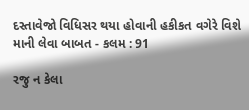દસ્તાવેજો વિધિસર થયા હોવાની હકીકત વગેરે વિશે માની લેવા બાબત - કલમ : 91

રજુ ન કેલા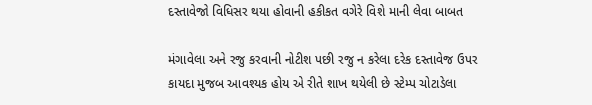દસ્તાવેજો વિધિસર થયા હોવાની હકીકત વગેરે વિશે માની લેવા બાબત

મંગાવેલા અને રજુ કરવાની નોટીશ પછી રજુ ન કરેલા દરેક દસ્તાવેજ ઉપર કાયદા મુજબ આવશ્યક હોય એ રીતે શાખ થયેલી છે સ્ટેમ્પ ચોટાડેલા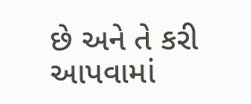છે અને તે કરી આપવામાં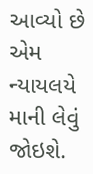આવ્યો છે એમ ન્યાયલયે માની લેવું જોઇશે.